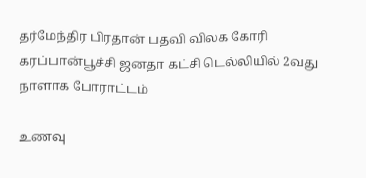தர்மேந்திர பிரதான் பதவி விலக கோரி கரப்பான்பூச்சி ஜனதா கட்சி டெல்லியில் 2வது நாளாக போராட்டம்

உணவு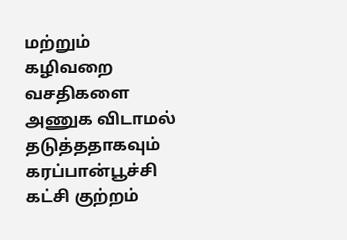மற்றும் கழிவறை வசதிகளை அணுக விடாமல் தடுத்ததாகவும் கரப்பான்பூச்சி கட்சி குற்றம்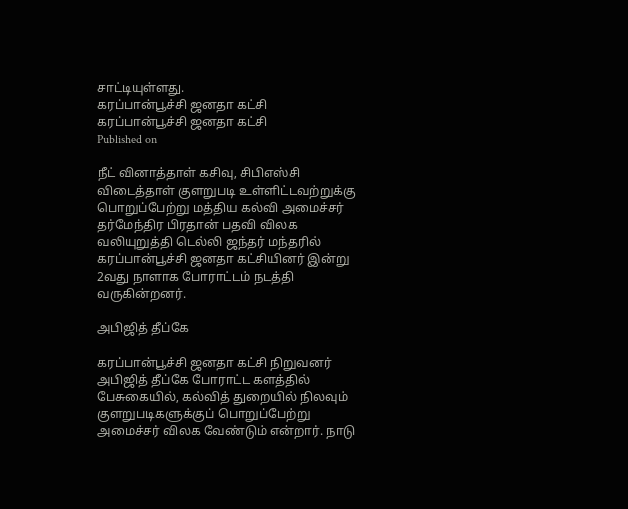சாட்டியுள்ளது.
கரப்பான்பூச்சி ஜனதா கட்சி
கரப்பான்பூச்சி ஜனதா கட்சி
Published on

நீட் வினாத்தாள் கசிவு, சிபிஎஸ்சி விடைத்தாள் குளறுபடி உள்ளிட்டவற்றுக்கு பொறுப்பேற்று மத்திய கல்வி அமைச்சர் தர்மேந்திர பிரதான் பதவி விலக வலியுறுத்தி டெல்லி ஜந்தர் மந்தரில் கரப்பான்பூச்சி ஜனதா கட்சியினர் இன்று 2வது நாளாக போராட்டம் நடத்தி வருகின்றனர்.

அபிஜித் தீப்கே

கரப்பான்பூச்சி ஜனதா கட்சி நிறுவனர் அபிஜித் தீப்கே போராட்ட களத்தில் பேசுகையில், கல்வித் துறையில் நிலவும் குளறுபடிகளுக்குப் பொறுப்பேற்று அமைச்சர் விலக வேண்டும் என்றார். நாடு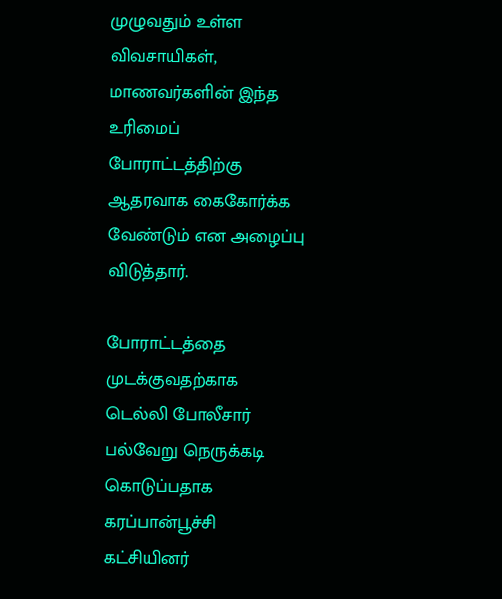முழுவதும் உள்ள விவசாயிகள், மாணவர்களின் இந்த உரிமைப் போராட்டத்திற்கு ஆதரவாக கைகோர்க்க வேண்டும் என அழைப்பு விடுத்தார்.

போராட்டத்தை முடக்குவதற்காக டெல்லி போலீசார் பல்வேறு நெருக்கடி கொடுப்பதாக கரப்பான்பூச்சி கட்சியினர்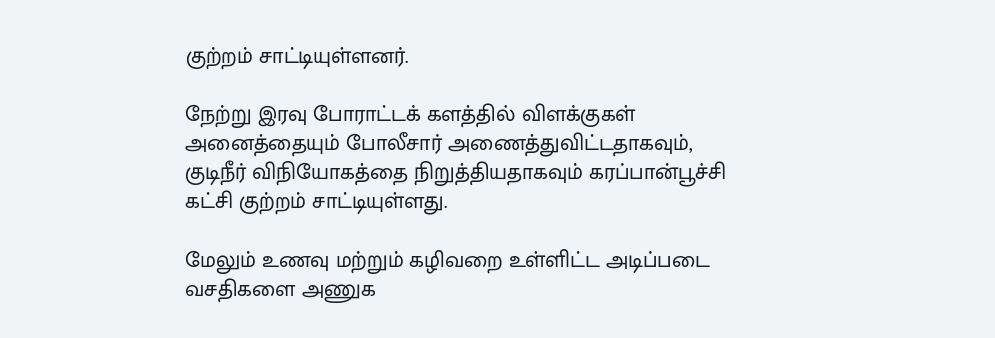குற்றம் சாட்டியுள்ளனர்.

நேற்று இரவு போராட்டக் களத்தில் விளக்குகள் அனைத்தையும் போலீசார் அணைத்துவிட்டதாகவும், குடிநீர் விநியோகத்தை நிறுத்தியதாகவும் கரப்பான்பூச்சி கட்சி குற்றம் சாட்டியுள்ளது.

மேலும் உணவு மற்றும் கழிவறை உள்ளிட்ட அடிப்படை வசதிகளை அணுக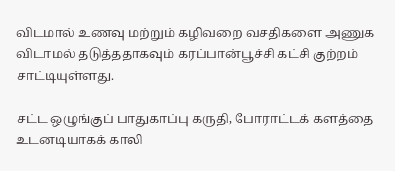விடமால் உணவு மற்றும் கழிவறை வசதிகளை அணுக விடாமல் தடுத்ததாகவும் கரப்பான்பூச்சி கட்சி குற்றம் சாட்டியுள்ளது.

சட்ட ஒழுங்குப் பாதுகாப்பு கருதி, போராட்டக் களத்தை உடனடியாகக் காலி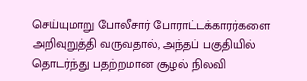செய்யுமாறு போலீசார் போராட்டக்காரர்களை அறிவுறுத்தி வருவதால், அந்தப் பகுதியில் தொடர்ந்து பதற்றமான சூழல் நிலவி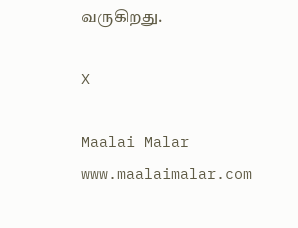வருகிறது.

X

Maalai Malar
www.maalaimalar.com